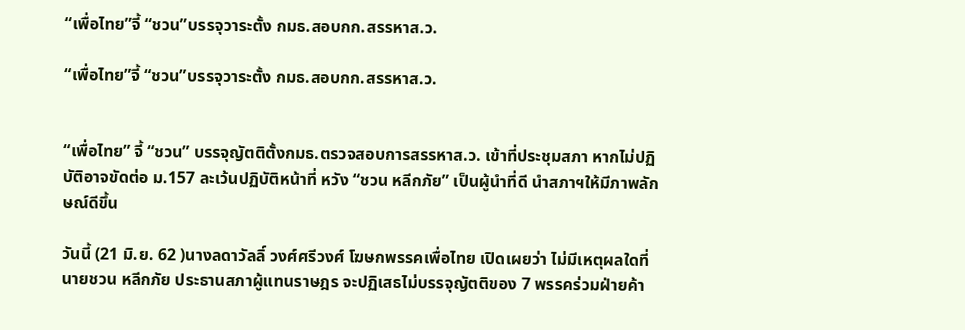“เพื่อไทย”จี้ “ชวน”บรรจุวาระตั้ง กมธ.สอบกก.สรรหาส.ว.

“เพื่อไทย”จี้ “ชวน”บรรจุวาระตั้ง กมธ.สอบกก.สรรหาส.ว.


“เพื่อไทย” จี้ “ชวน” บรรจุญัตติตั้งกมธ.ตรวจสอบการสรรหาส.ว. เข้าที่ประชุมสภา หากไม่ปฏิบัติอาจขัดต่อ ม.157 ละเว้นปฏิบัติหน้าที่ หวัง “ชวน หลีกภัย” เป็นผู้นำที่ดี นำสภาฯให้มีภาพลักษณ์ดีขึ้น

วันนี้ (21 มิ.ย. 62 )นางลดาวัลลิ์ วงศ์ศรีวงศ์ โฆษกพรรคเพื่อไทย เปิดเผยว่า ไม่มีเหตุผลใดที่นายชวน หลีกภัย ประธานสภาผู้แทนราษฎร จะปฏิเสธไม่บรรจุญัตติของ 7 พรรคร่วมฝ่ายค้า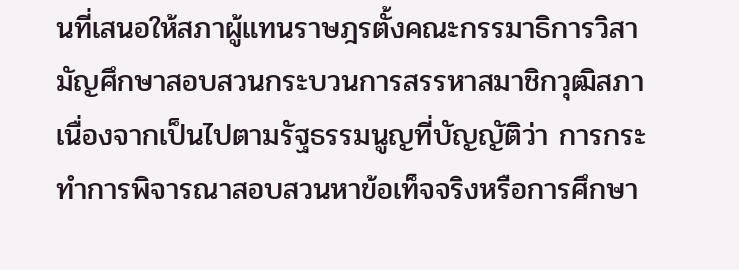นที่เสนอให้สภาผู้แทนราษฎรตั้งคณะกรรมาธิการวิสามัญศึกษาสอบสวนกระบวนการสรรหาสมาชิกวุฒิสภา เนื่องจากเป็นไปตามรัฐธรรมนูญที่บัญญัติว่า การกระทำการพิจารณาสอบสวนหาข้อเท็จจริงหรือการศึกษา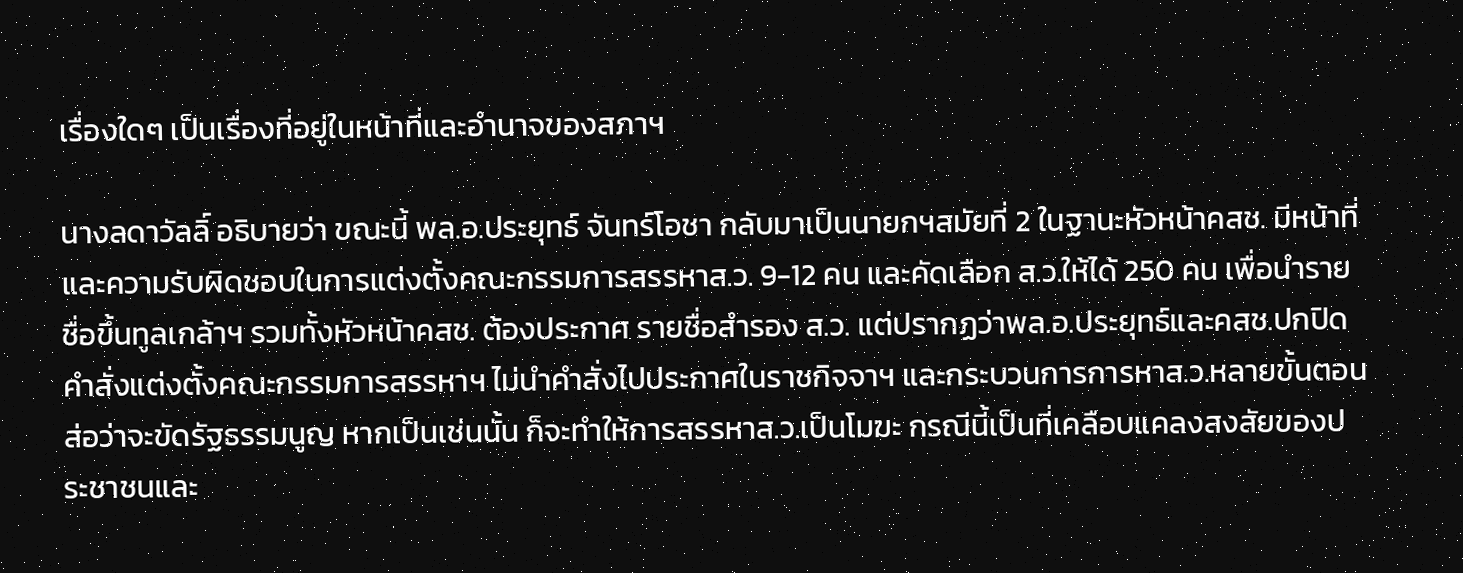เรื่องใดๆ เป็นเรื่องที่อยู่ในหน้าที่และอำนาจของสภาฯ

นางลดาวัลลิ์ อธิบายว่า ขณะนี้ พล.อ.ประยุทธ์ จันทร์โอชา กลับมาเป็นนายกฯสมัยที่ 2 ในฐานะหัวหน้าคสช. มีหน้าที่ และความรับผิดชอบในการแต่งตั้งคณะกรรมการสรรหาส.ว. 9-12 คน และคัดเลือก ส.ว.ให้ได้ 250 คน เพื่อนำรายชื่อขึ้นทูลเกล้าฯ รวมทั้งหัวหน้าคสช. ต้องประกาศ รายชื่อสำรอง ส.ว. แต่ปรากฏว่าพล.อ.ประยุทธ์และคสช.ปกปิดคำสั่งแต่งตั้งคณะกรรมการสรรหาฯ ไม่นำคำสั่งไปประกาศในราชกิจจาฯ และกระบวนการการหาส.ว.หลายขั้นตอน ส่อว่าจะขัดรัฐธรรมนูญ หากเป็นเช่นนั้น ก็จะทำให้การสรรหาส.ว.เป็นโมฆะ กรณีนี้เป็นที่เคลือบแคลงสงสัยของประชาชนและ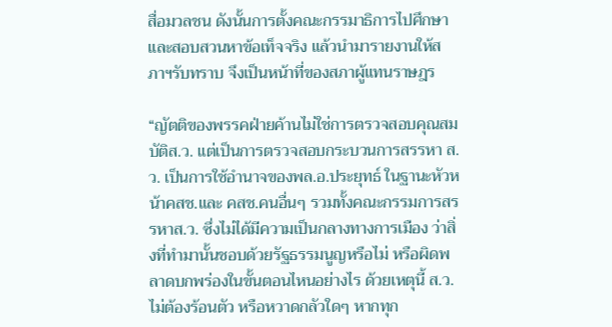สื่อมวลชน ดังนั้นการตั้งคณะกรรมาธิการไปศึกษาและสอบสวนหาข้อเท็จจริง แล้วนำมารายงานให้สภาฯรับทราบ จึงเป็นหน้าที่ของสภาผู้แทนราษฎร

“ญัตติของพรรคฝ่ายค้านไม่ใช่การตรวจสอบคุณสมบัติส.ว. แต่เป็นการตรวจสอบกระบวนการสรรหา ส.ว. เป็นการใช้อำนาจของพล.อ.ประยุทธ์ ในฐานะหัวหน้าคสช.และ คสช.คนอื่นๆ รวมทั้งคณะกรรมการสรรหาส.ว. ซึ่งไม่ได้มีความเป็นกลางทางการเมือง ว่าสิ่งที่ทำมานั้นชอบด้วยรัฐธรรมนูญหรือไม่ หรือผิดพลาดบกพร่องในขั้นตอนไหนอย่างไร ด้วยเหตุนี้ ส.ว. ไม่ต้องร้อนตัว หรือหวาดกลัวใดๆ หากทุก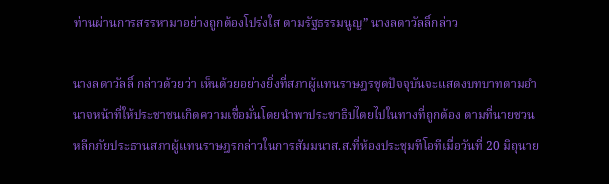ท่านผ่านการสรรหามาอย่างถูกต้องโปร่งใส ตามรัฐธรรมนูญ” นางลดาวัลลิ์กล่าว

นางลดาวัลลิ์ กล่าวด้วยว่า เห็นด้วยอย่างยิ่งที่สภาผู้แทนราษฎรชุดปัจจุบันจะแสดงบทบาทตามอำนาจหน้าที่ให้ประชาชนเกิดความเชื่อมั่นโดยนำพาประชาธิปไตยไปในทางที่ถูกต้อง ตามที่นายชวน หลีกภัยประธานสภาผู้แทนราษฎรกล่าวในการสัมมนาส.ส.ที่ห้องประชุมทีโอทีเมื่อวันที่ 20 มิถุนาย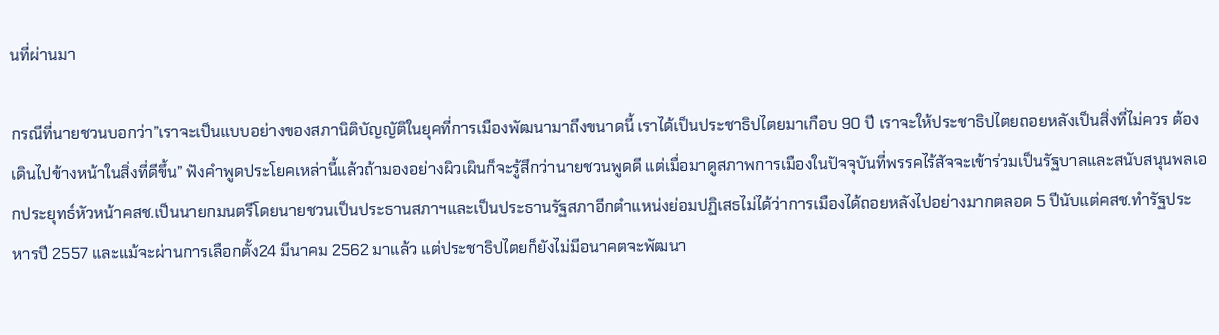นที่ผ่านมา

กรณีที่นายชวนบอกว่า”เราจะเป็นแบบอย่างของสภานิติบัญญัติในยุคที่การเมืองพัฒนามาถึงขนาดนี้ เราได้เป็นประชาธิปไตยมาเกือบ 90 ปี เราจะให้ประชาธิปไตยถอยหลังเป็นสิ่งที่ไม่ควร ต้องเดินไปข้างหน้าในสิ่งที่ดีขึ้น” ฟังคำพูดประโยคเหล่านี้แล้วถ้ามองอย่างผิวเผินก็จะรู้สึกว่านายชวนพูดดี แต่เมื่อมาดูสภาพการเมืองในปัจจุบันที่พรรคไร้สัจจะเข้าร่วมเป็นรัฐบาลและสนับสนุนพลเอกประยุทธ์หัวหน้าคสช.เป็นนายกมนตรีโดยนายชวนเป็นประธานสภาฯและเป็นประธานรัฐสภาอีกตำแหน่งย่อมปฏิเสธไม่ได้ว่าการเมืองได้ถอยหลังไปอย่างมากตลอด 5 ปีนับแต่คสช.ทำรัฐประหารปี 2557 และแม้จะผ่านการเลือกตั้ง24 มีนาคม 2562 มาแล้ว แต่ประชาธิปไตยก็ยังไม่มีอนาคตจะพัฒนา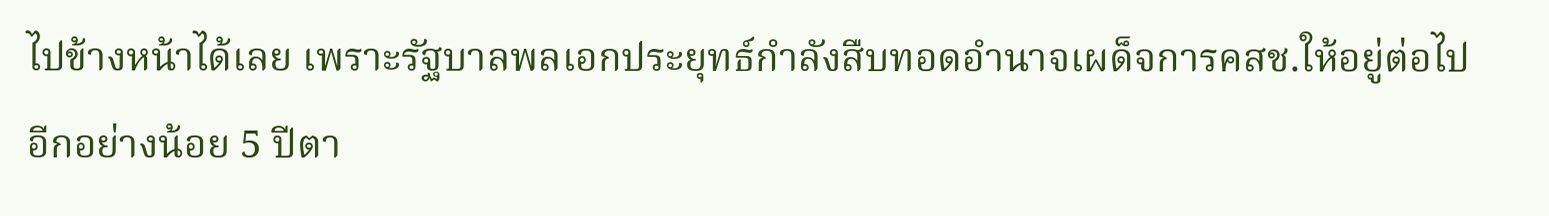ไปข้างหน้าได้เลย เพราะรัฐบาลพลเอกประยุทธ์กำลังสืบทอดอำนาจเผด็จการคสช.ให้อยู่ต่อไปอีกอย่างน้อย 5 ปีตา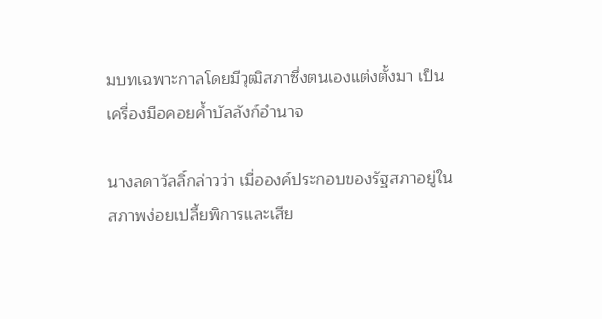มบทเฉพาะกาลโดยมีวุฒิสภาซึ่งตนเองแต่งตั้งมา เป็นเครื่องมือคอยค้ำบัลลังก์อำนาจ

นางลดาวัลลิ์กล่าวว่า เมื่อองค์ประกอบของรัฐสภาอยู่ในสภาพง่อยเปลี้ยพิการและเสีย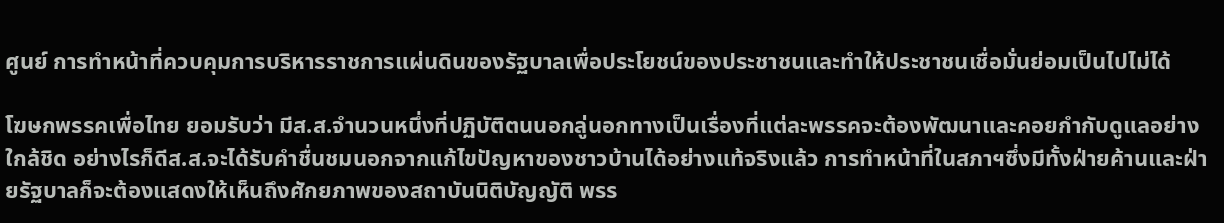ศูนย์ การทำหน้าที่ควบคุมการบริหารราชการแผ่นดินของรัฐบาลเพื่อประโยชน์ของประชาชนและทำให้ประชาชนเชื่อมั่นย่อมเป็นไปไม่ได้

โฆษกพรรคเพื่อไทย ยอมรับว่า มีส.ส.จำนวนหนึ่งที่ปฏิบัติตนนอกลู่นอกทางเป็นเรื่องที่แต่ละพรรคจะต้องพัฒนาและคอยกำกับดูแลอย่างใกล้ชิด อย่างไรก็ดีส.ส.จะได้รับคำชื่นชมนอกจากแก้ไขปัญหาของชาวบ้านได้อย่างแท้จริงแล้ว การทำหน้าที่ในสภาฯซึ่งมีทั้งฝ่ายค้านและฝ่ายรัฐบาลก็จะต้องแสดงให้เห็นถึงศักยภาพของสถาบันนิติบัญญัติ พรร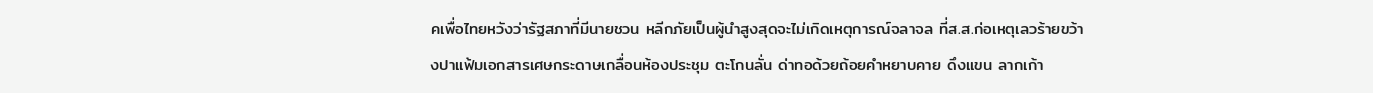คเพื่อไทยหวังว่ารัฐสภาที่มีนายชวน หลีกภัยเป็นผู้นำสูงสุดจะไม่เกิดเหตุการณ์จลาจล ที่ส.ส.ก่อเหตุเลวร้ายขว้างปาแฟ้มเอกสารเศษกระดาษเกลื่อนห้องประชุม ตะโกนลั่น ด่าทอด้วยถ้อยคำหยาบคาย ดึงแขน ลากเก้า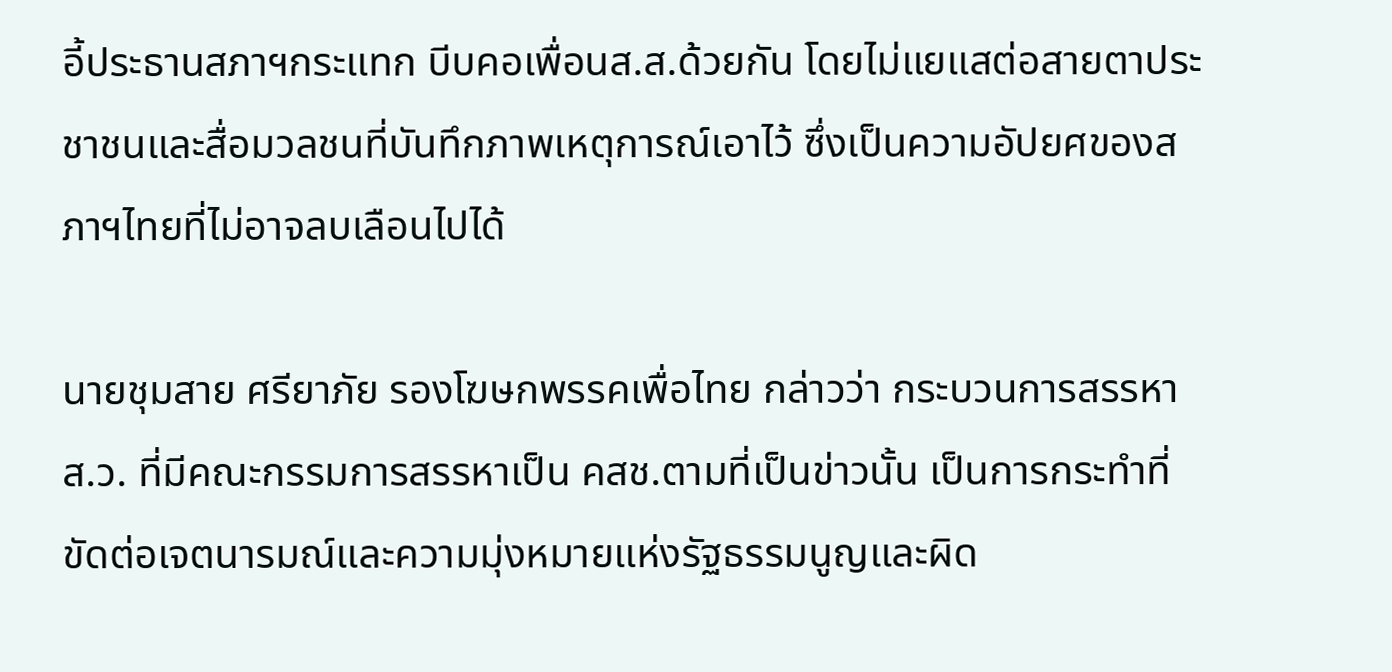อี้ประธานสภาฯกระแทก บีบคอเพื่อนส.ส.ด้วยกัน โดยไม่แยแสต่อสายตาประชาชนและสื่อมวลชนที่บันทึกภาพเหตุการณ์เอาไว้ ซึ่งเป็นความอัปยศของสภาฯไทยที่ไม่อาจลบเลือนไปได้

นายชุมสาย ศรียาภัย รองโฆษกพรรคเพื่อไทย กล่าวว่า กระบวนการสรรหาส.ว. ที่มีคณะกรรมการสรรหาเป็น คสช.ตามที่เป็นข่าวนั้น เป็นการกระทำที่ขัดต่อเจตนารมณ์และความมุ่งหมายแห่งรัฐธรรมนูญและผิด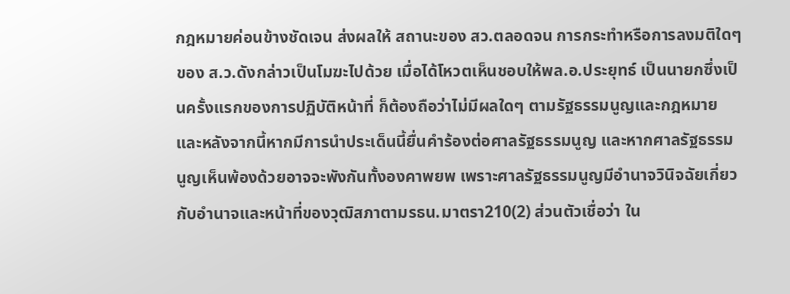กฎหมายค่อนข้างชัดเจน ส่งผลให้ สถานะของ สว.ตลอดจน การกระทำหรือการลงมติใดๆ ของ ส.ว.ดังกล่าวเป็นโมฆะไปด้วย เมื่อได้โหวตเห็นชอบให้พล.อ.ประยุทธ์ เป็นนายกซึ่งเป็นครั้งแรกของการปฏิบัติหน้าที่ ก็ต้องถือว่าไม่มีผลใดๆ ตามรัฐธรรมนูญและกฎหมาย และหลังจากนี้หากมีการนำประเด็นนี้ยื่นคำร้องต่อศาลรัฐธรรมนูญ และหากศาลรัฐธรรมนูญเห็นพ้องด้วยอาจจะพังกันทั้งองคาพยพ เพราะศาลรัฐธรรมนูญมีอำนาจวินิจฉัยเกี่ยวกับอำนาจและหน้าที่ของวุฒิสภาตามรธน.มาตรา210(2) ส่วนตัวเชื่อว่า ใน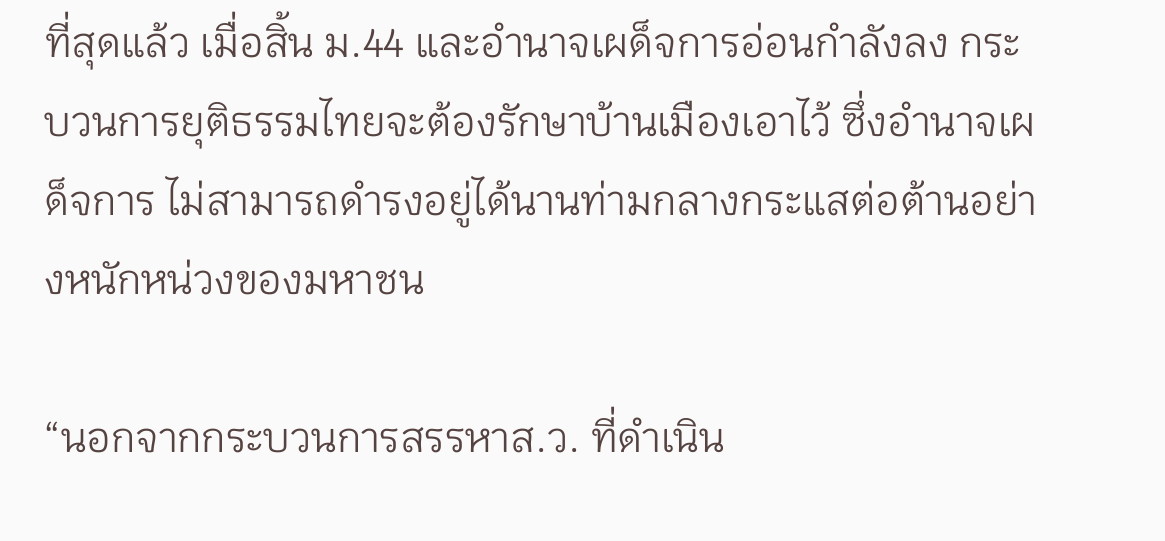ที่สุดแล้ว เมื่อสิ้น ม.44 และอำนาจเผด็จการอ่อนกำลังลง กระบวนการยุติธรรมไทยจะต้องรักษาบ้านเมืองเอาไว้ ซึ่งอำนาจเผด็จการ ไม่สามารถดำรงอยู่ได้นานท่ามกลางกระแสต่อต้านอย่างหนักหน่วงของมหาชน

“นอกจากกระบวนการสรรหาส.ว. ที่ดำเนิน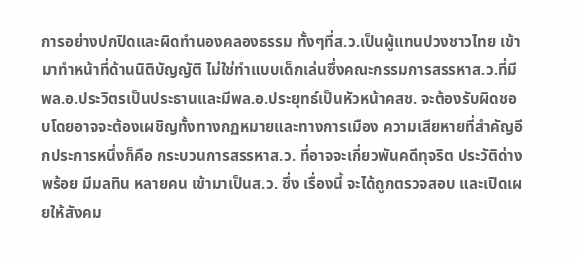การอย่างปกปิดและผิดทำนองคลองธรรม ทั้งๆที่ส.ว.เป็นผู้แทนปวงชาวไทย เข้ามาทำหน้าที่ด้านนิติบัญญัติ ไม่ใช่ทำแบบเด็กเล่นซึ่งคณะกรรมการสรรหาส.ว.ที่มีพล.อ.ประวิตรเป็นประธานและมีพล.อ.ประยุทธ์เป็นหัวหน้าคสช. จะต้องรับผิดชอบโดยอาจจะต้องเผชิญทั้งทางกฏหมายและทางการเมือง ความเสียหายที่สำคัญอีกประการหนึ่งก็คือ กระบวนการสรรหาส.ว. ที่อาจจะเกี่ยวพันคดีทุจริต ประวัติด่างพร้อย มีมลทิน หลายคน เข้ามาเป็นส.ว. ซึ่ง เรื่องนี้ จะได้ถูกตรวจสอบ และเปิดเผยให้สังคม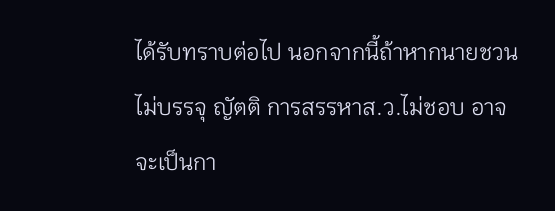ได้รับทราบต่อไป นอกจากนี้ถ้าหากนายชวน ไม่บรรจุ ญัตติ การสรรหาส.ว.ไม่ชอบ อาจจะเป็นกา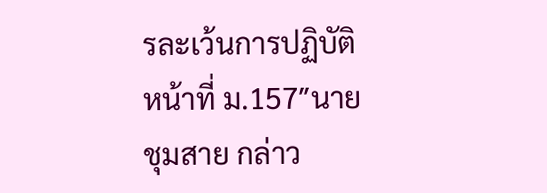รละเว้นการปฏิบัติหน้าที่ ม.157″นายชุมสาย กล่าว